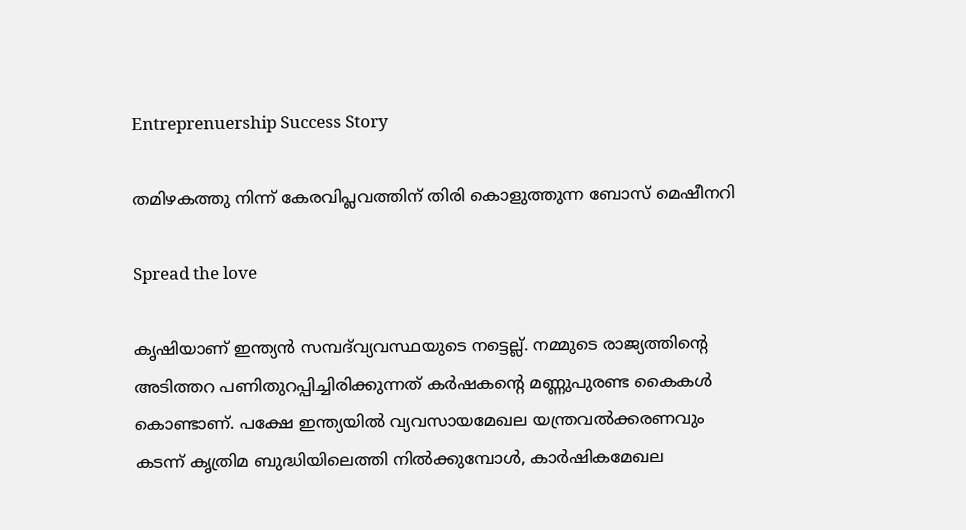Entreprenuership Success Story

തമിഴകത്തു നിന്ന് കേരവിപ്ലവത്തിന് തിരി കൊളുത്തുന്ന ബോസ് മെഷീനറി

Spread the love

കൃഷിയാണ് ഇന്ത്യന്‍ സമ്പദ്‌വ്യവസ്ഥയുടെ നട്ടെല്ല്. നമ്മുടെ രാജ്യത്തിന്റെ അടിത്തറ പണിതുറപ്പിച്ചിരിക്കുന്നത് കര്‍ഷകന്റെ മണ്ണുപുരണ്ട കൈകള്‍ കൊണ്ടാണ്. പക്ഷേ ഇന്ത്യയില്‍ വ്യവസായമേഖല യന്ത്രവല്‍ക്കരണവും കടന്ന് കൃത്രിമ ബുദ്ധിയിലെത്തി നില്‍ക്കുമ്പോള്‍, കാര്‍ഷികമേഖല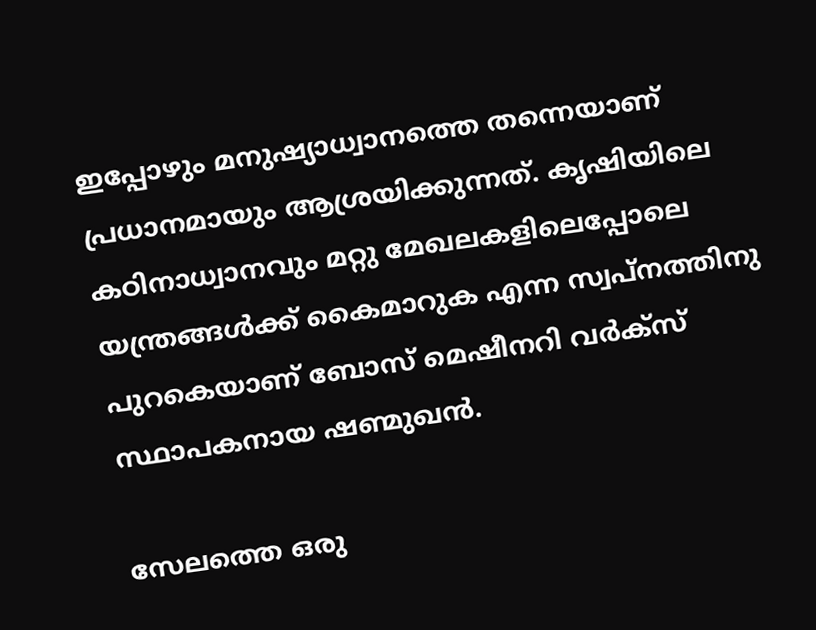ഇപ്പോഴും മനുഷ്യാധ്വാനത്തെ തന്നെയാണ് പ്രധാനമായും ആശ്രയിക്കുന്നത്. കൃഷിയിലെ കഠിനാധ്വാനവും മറ്റു മേഖലകളിലെപ്പോലെ യന്ത്രങ്ങള്‍ക്ക് കൈമാറുക എന്ന സ്വപ്‌നത്തിനു പുറകെയാണ് ബോസ് മെഷീനറി വര്‍ക്‌സ് സ്ഥാപകനായ ഷണ്മുഖന്‍.

സേലത്തെ ഒരു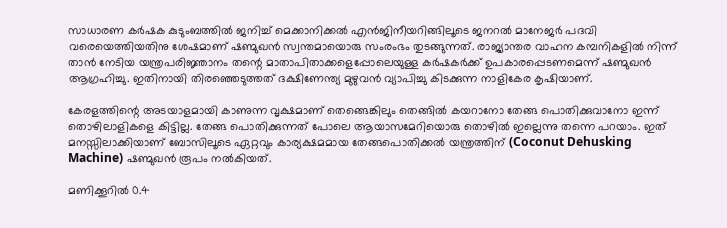സാധാരണ കര്‍ഷക കുടുംബത്തില്‍ ജനിച്ച് മെക്കാനിക്കല്‍ എന്‍ജിനീയറിങ്ങിലൂടെ ജനറല്‍ മാനേജര്‍ പദവി വരെയെത്തിയതിനു ശേഷമാണ് ഷണ്മുഖന്‍ സ്വന്തമായൊരു സംരംഭം തുടങ്ങുന്നത്. രാജ്യാന്തര വാഹന കമ്പനികളില്‍ നിന്ന് താന്‍ നേടിയ യന്ത്രപരിജ്ഞാനം തന്റെ മാതാപിതാക്കളെപ്പോലെയുള്ള കര്‍ഷകര്‍ക്ക് ഉപകാരപ്പെടണമെന്ന് ഷണ്മുഖന്‍ ആഗ്രഹിച്ചു. ഇതിനായി തിരഞ്ഞെടുത്തത് ദക്ഷിണേന്ത്യ മുഴുവന്‍ വ്യാപിച്ചു കിടക്കുന്ന നാളികേര കൃഷിയാണ്.

കേരളത്തിന്റെ അടയാളമായി കാണുന്ന വൃക്ഷമാണ് തെങ്ങെങ്കിലും തെങ്ങില്‍ കയറാനോ തേങ്ങ പൊതിക്കുവാനോ ഇന്ന് തൊഴിലാളികളെ കിട്ടില്ല. തേങ്ങ പൊതിക്കുന്നത് പോലെ ആയാസമേറിയൊരു തൊഴില്‍ ഇല്ലെന്നു തന്നെ പറയാം. ഇത് മനസ്സിലാക്കിയാണ് ബോസിലൂടെ ഏറ്റവും കാര്യക്ഷമമായ തേങ്ങപൊതിക്കല്‍ യന്ത്രത്തിന് (Coconut Dehusking Machine) ഷണ്മുഖന്‍ രൂപം നല്‍കിയത്.

മണിക്കൂറില്‍ 0.4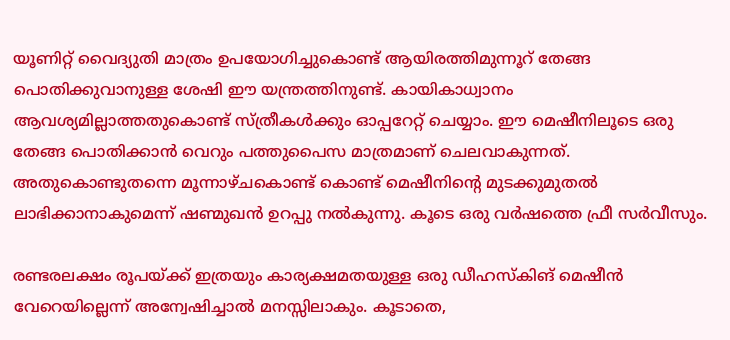യൂണിറ്റ് വൈദ്യുതി മാത്രം ഉപയോഗിച്ചുകൊണ്ട് ആയിരത്തിമുന്നൂറ് തേങ്ങ പൊതിക്കുവാനുള്ള ശേഷി ഈ യന്ത്രത്തിനുണ്ട്. കായികാധ്വാനം ആവശ്യമില്ലാത്തതുകൊണ്ട് സ്ത്രീകള്‍ക്കും ഓപ്പറേറ്റ് ചെയ്യാം. ഈ മെഷീനിലൂടെ ഒരു തേങ്ങ പൊതിക്കാന്‍ വെറും പത്തുപൈസ മാത്രമാണ് ചെലവാകുന്നത്. അതുകൊണ്ടുതന്നെ മൂന്നാഴ്ചകൊണ്ട് കൊണ്ട് മെഷീനിന്റെ മുടക്കുമുതല്‍ ലാഭിക്കാനാകുമെന്ന് ഷണ്മുഖന്‍ ഉറപ്പു നല്‍കുന്നു. കൂടെ ഒരു വര്‍ഷത്തെ ഫ്രീ സര്‍വീസും.

രണ്ടരലക്ഷം രൂപയ്ക്ക് ഇത്രയും കാര്യക്ഷമതയുള്ള ഒരു ഡീഹസ്‌കിങ് മെഷീന്‍ വേറെയില്ലെന്ന് അന്വേഷിച്ചാല്‍ മനസ്സിലാകും. കൂടാതെ,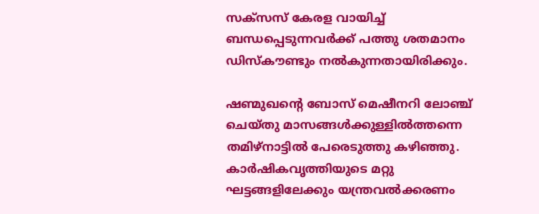സക്‌സസ് കേരള വായിച്ച് ബന്ധപ്പെടുന്നവര്‍ക്ക് പത്തു ശതമാനം ഡിസ്‌കൗണ്ടും നല്‍കുന്നതായിരിക്കും.

ഷണ്മുഖന്റെ ബോസ് മെഷീനറി ലോഞ്ച് ചെയ്തു മാസങ്ങള്‍ക്കുള്ളില്‍ത്തന്നെ തമിഴ്‌നാട്ടില്‍ പേരെടുത്തു കഴിഞ്ഞു. കാര്‍ഷികവൃത്തിയുടെ മറ്റു ഘട്ടങ്ങളിലേക്കും യന്ത്രവല്‍ക്കരണം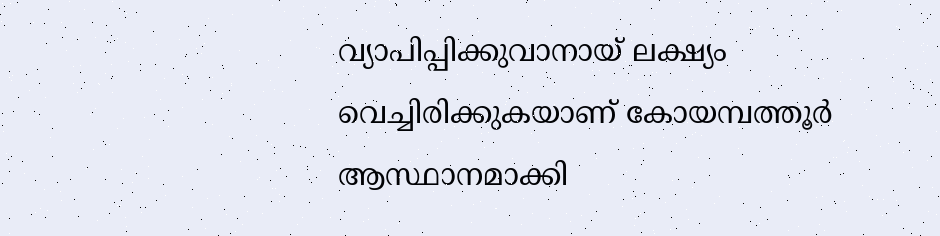വ്യാപിപ്പിക്കുവാനായ് ലക്ഷ്യം വെച്ചിരിക്കുകയാണ് കോയമ്പത്തൂര്‍ ആസ്ഥാനമാക്കി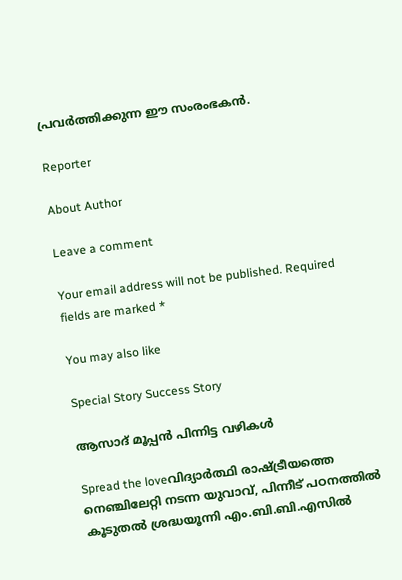പ്രവര്‍ത്തിക്കുന്ന ഈ സംരംഭകന്‍.

Reporter

About Author

Leave a comment

Your email address will not be published. Required fields are marked *

You may also like

Special Story Success Story

ആസാദ് മൂപ്പന്‍ പിന്നിട്ട വഴികള്‍

Spread the loveവിദ്യാര്‍ത്ഥി രാഷ്ട്രീയത്തെ നെഞ്ചിലേറ്റി നടന്ന യുവാവ്, പിന്നീട് പഠനത്തില്‍ കൂടുതല്‍ ശ്രദ്ധയൂന്നി എം.ബി.ബി.എസില്‍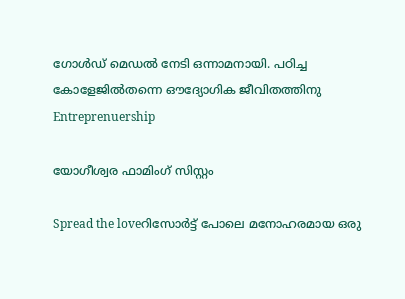ഗോള്‍ഡ് മെഡല്‍ നേടി ഒന്നാമനായി. പഠിച്ച കോളേജില്‍തന്നെ ഔദ്യോഗിക ജീവിതത്തിനു
Entreprenuership

യോഗീശ്വര ഫാമിംഗ് സിസ്റ്റം

Spread the loveറിസോര്‍ട്ട് പോലെ മനോഹരമായ ഒരു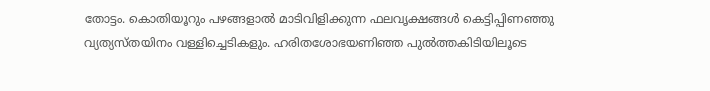തോട്ടം. കൊതിയൂറും പഴങ്ങളാല്‍ മാടിവിളിക്കുന്ന ഫലവൃക്ഷങ്ങള്‍ കെട്ടിപ്പിണഞ്ഞു വ്യത്യസ്തയിനം വള്ളിച്ചെടികളും. ഹരിതശോഭയണിഞ്ഞ പുല്‍ത്തകിടിയിലൂടെ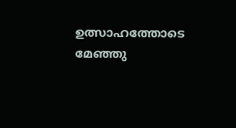ഉത്സാഹത്തോടെ മേഞ്ഞു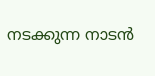നടക്കുന്ന നാടന്‍